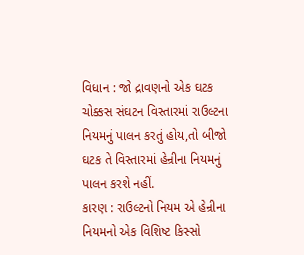વિધાન : જો દ્રાવણનો એક ઘટક ચોક્કસ સંઘટન વિસ્તારમાં રાઉલ્ટના નિયમનું પાલન કરતું હોય,તો બીજો ઘટક તે વિસ્તારમાં હેન્રીના નિયમનું પાલન કરશે નહીં.
કારણ : રાઉલ્ટનો નિયમ એ હેન્રીના નિયમનો એક વિશિષ્ટ કિસ્સો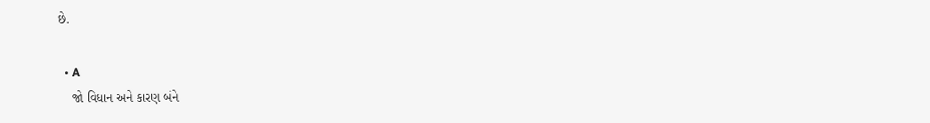છે.

  • A
    જો વિધાન અને કારણ બંને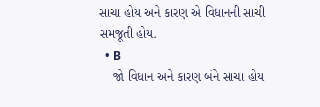સાચા હોય અને કારણ એ વિધાનની સાચી સમજૂતી હોય.
  • B
    જો વિધાન અને કારણ બંને સાચા હોય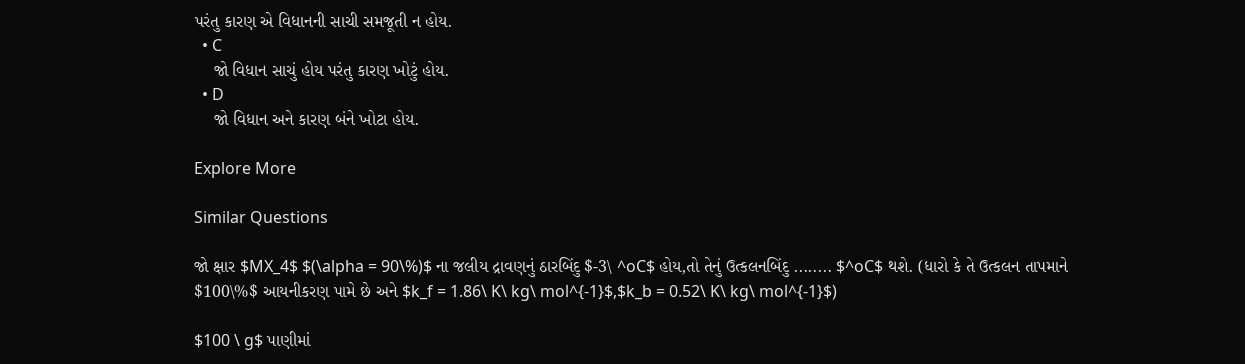પરંતુ કારણ એ વિધાનની સાચી સમજૂતી ન હોય.
  • C
    જો વિધાન સાચું હોય પરંતુ કારણ ખોટું હોય.
  • D
    જો વિધાન અને કારણ બંને ખોટા હોય.

Explore More

Similar Questions

જો ક્ષાર $MX_4$ $(\alpha = 90\%)$ ના જલીય દ્રાવણનું ઠારબિંદુ $-3\ ^oC$ હોય,તો તેનું ઉત્કલનબિંદુ ........ $^oC$ થશે. (ધારો કે તે ઉત્કલન તાપમાને $100\%$ આયનીકરણ પામે છે અને $k_f = 1.86\ K\ kg\ mol^{-1}$,$k_b = 0.52\ K\ kg\ mol^{-1}$)

$100 \ g$ પાણીમાં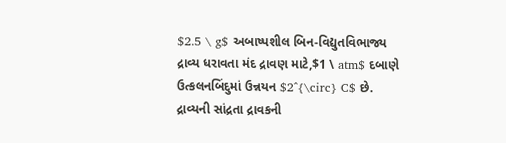$2.5 \ g$ અબાષ્પશીલ બિન-વિદ્યુતવિભાજ્ય દ્રાવ્ય ધરાવતા મંદ દ્રાવણ માટે,$1 \ atm$ દબાણે ઉત્કલનબિંદુમાં ઉન્નયન $2^{\circ} C$ છે. દ્રાવ્યની સાંદ્રતા દ્રાવકની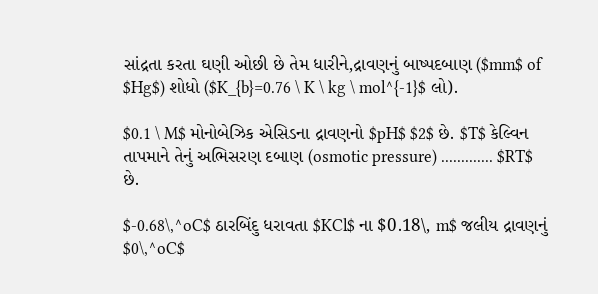સાંદ્રતા કરતા ઘણી ઓછી છે તેમ ધારીને,દ્રાવણનું બાષ્પદબાણ ($mm$ of $Hg$) શોધો ($K_{b}=0.76 \ K \ kg \ mol^{-1}$ લો).

$0.1 \ M$ મોનોબેઝિક એસિડના દ્રાવણનો $pH$ $2$ છે. $T$ કેલ્વિન તાપમાને તેનું અભિસરણ દબાણ (osmotic pressure) ............. $RT$ છે.

$-0.68\,^oC$ ઠારબિંદુ ધરાવતા $KCl$ ના $0.18\, m$ જલીય દ્રાવણનું $0\,^oC$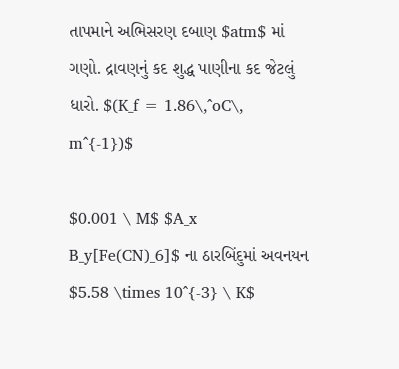તાપમાને અભિસરણ દબાણ $atm$ માં ગણો. દ્રાવણનું કદ શુદ્ધ પાણીના કદ જેટલું ધારો. $(K_f = 1.86\,^oC\, m^{-1})$

$0.001 \ M$ $A_x B_y[Fe(CN)_6]$ ના ઠારબિંદુમાં અવનયન $5.58 \times 10^{-3} \ K$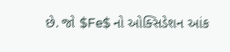છે. જો $Fe$ નો ઓક્સિડેશન આંક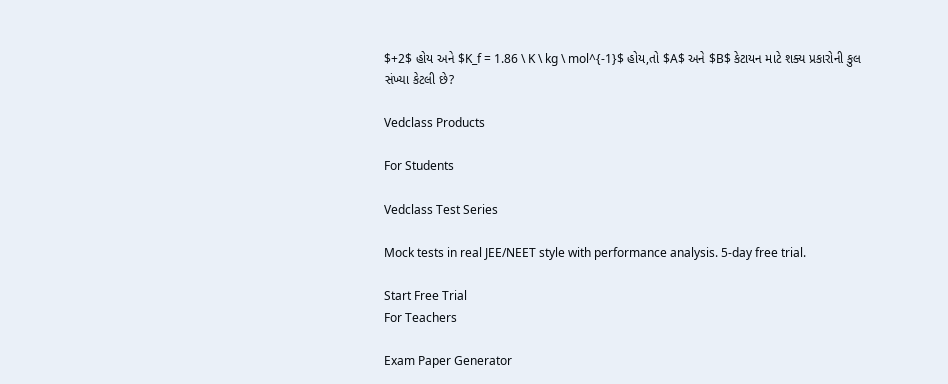$+2$ હોય અને $K_f = 1.86 \ K \ kg \ mol^{-1}$ હોય,તો $A$ અને $B$ કેટાયન માટે શક્ય પ્રકારોની કુલ સંખ્યા કેટલી છે?

Vedclass Products

For Students

Vedclass Test Series

Mock tests in real JEE/NEET style with performance analysis. 5-day free trial.

Start Free Trial
For Teachers

Exam Paper Generator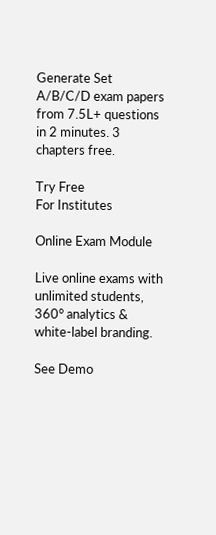Generate Set A/B/C/D exam papers from 7.5L+ questions in 2 minutes. 3 chapters free.

Try Free
For Institutes

Online Exam Module

Live online exams with unlimited students, 360° analytics & white-label branding.

See Demo